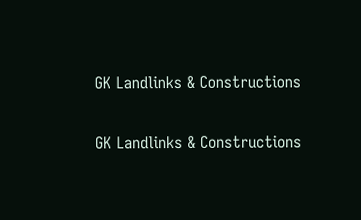GK Landlinks & Constructions

GK Landlinks & Constructions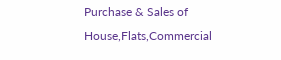Purchase & Sales of House,Flats,Commercial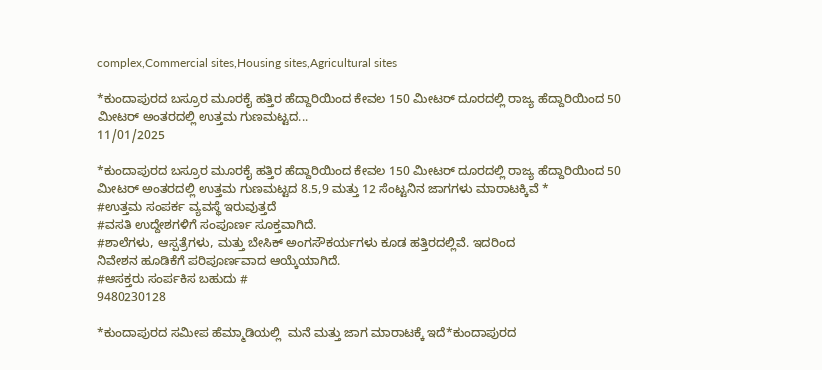complex,Commercial sites,Housing sites,Agricultural sites

*ಕುಂದಾಪುರದ ಬಸ್ರೂರ ಮೂರಕೈ ಹತ್ತಿರ ಹೆದ್ದಾರಿಯಿಂದ ಕೇವಲ 150 ಮೀಟರ್ ದೂರದಲ್ಲಿ ರಾಜ್ಯ ಹೆದ್ದಾರಿಯಿಂದ 50 ಮೀಟರ್ ಅಂತರದಲ್ಲಿ ಉತ್ತಮ ಗುಣಮಟ್ಟದ...
11/01/2025

*ಕುಂದಾಪುರದ ಬಸ್ರೂರ ಮೂರಕೈ ಹತ್ತಿರ ಹೆದ್ದಾರಿಯಿಂದ ಕೇವಲ 150 ಮೀಟರ್ ದೂರದಲ್ಲಿ ರಾಜ್ಯ ಹೆದ್ದಾರಿಯಿಂದ 50 ಮೀಟರ್ ಅಂತರದಲ್ಲಿ ಉತ್ತಮ ಗುಣಮಟ್ಟದ 8.5,9 ಮತ್ತು 12 ಸೆಂಟ್ಟನಿನ ಜಾಗಗಳು ಮಾರಾಟಕ್ಕಿವೆ *
#ಉತ್ತಮ ಸಂಪರ್ಕ ವ್ಯವಸ್ಥೆ ಇರುವುತ್ತದೆ
#ವಸತಿ ಉದ್ದೇಶಗಳಿಗೆ ಸಂಪೂರ್ಣ ಸೂಕ್ತವಾಗಿದೆ.
#ಶಾಲೆಗಳು, ಆಸ್ಪತ್ರೆಗಳು, ಮತ್ತು ಬೇಸಿಕ್ ಅಂಗಸೌಕರ್ಯಗಳು ಕೂಡ ಹತ್ತಿರದಲ್ಲಿವೆ. ಇದರಿಂದ
ನಿವೇಶನ ಹೂಡಿಕೆಗೆ ಪರಿಪೂರ್ಣವಾದ ಆಯ್ಕೆಯಾಗಿದೆ.
#ಆಸಕ್ತರು ಸಂರ್ಪಕಿಸ ಬಹುದು #
9480230128

*ಕುಂದಾಪುರದ ಸಮೀಪ ಹೆಮ್ಮಾಡಿಯಲ್ಲಿ  ಮನೆ ಮತ್ತು ಜಾಗ ಮಾರಾಟಕ್ಕೆ ಇದೆ*ಕುಂದಾಪುರದ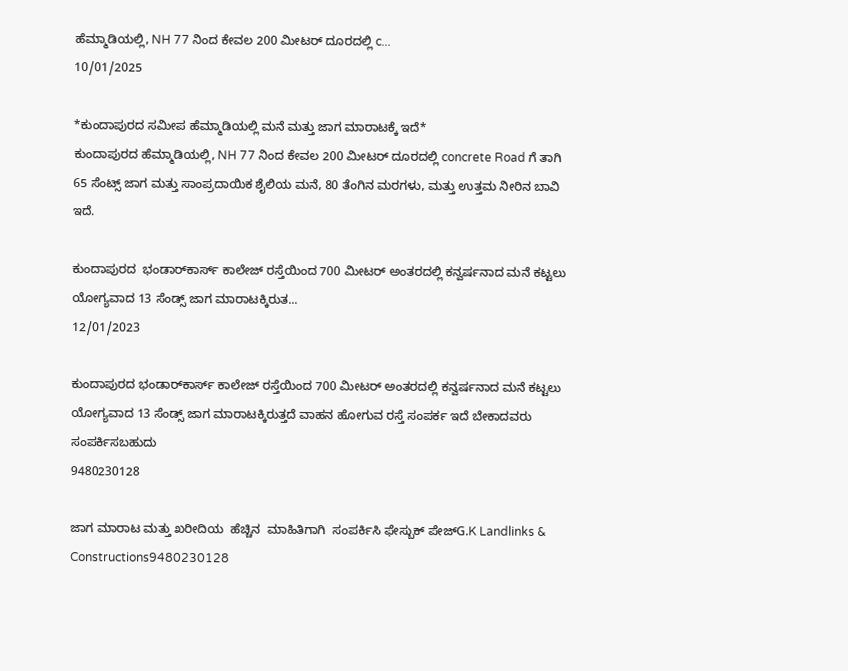ಹೆಮ್ಮಾಡಿಯಲ್ಲಿ, NH 77 ನಿಂದ ಕೇವಲ 200 ಮೀಟರ್ ದೂರದಲ್ಲಿ c...
10/01/2025

*ಕುಂದಾಪುರದ ಸಮೀಪ ಹೆಮ್ಮಾಡಿಯಲ್ಲಿ ಮನೆ ಮತ್ತು ಜಾಗ ಮಾರಾಟಕ್ಕೆ ಇದೆ*
ಕುಂದಾಪುರದ ಹೆಮ್ಮಾಡಿಯಲ್ಲಿ, NH 77 ನಿಂದ ಕೇವಲ 200 ಮೀಟರ್ ದೂರದಲ್ಲಿ concrete Road ಗೆ ತಾಗಿ 65 ಸೆಂಟ್ಸ್ ಜಾಗ ಮತ್ತು ಸಾಂಪ್ರದಾಯಿಕ ಶೈಲಿಯ ಮನೆ, 80 ತೆಂಗಿನ ಮರಗಳು, ಮತ್ತು ಉತ್ತಮ ನೀರಿನ ಬಾವಿ ಇದೆ.

ಕುಂದಾಪುರದ  ಭಂಡಾರ್‌ಕಾರ್ಸ್ ಕಾಲೇಜ್ ರಸ್ತೆಯಿಂದ 700 ಮೀಟರ್ ಅಂತರದಲ್ಲಿ ಕನ್ವರ್ಷನಾದ ಮನೆ ಕಟ್ಟಲು ಯೋಗ್ಯವಾದ 13 ಸೆಂಡ್ಸ್ ಜಾಗ ಮಾರಾಟಕ್ಕಿರುತ...
12/01/2023

ಕುಂದಾಪುರದ ಭಂಡಾರ್‌ಕಾರ್ಸ್ ಕಾಲೇಜ್ ರಸ್ತೆಯಿಂದ 700 ಮೀಟರ್ ಅಂತರದಲ್ಲಿ ಕನ್ವರ್ಷನಾದ ಮನೆ ಕಟ್ಟಲು ಯೋಗ್ಯವಾದ 13 ಸೆಂಡ್ಸ್ ಜಾಗ ಮಾರಾಟಕ್ಕಿರುತ್ತದೆ ವಾಹನ ಹೋಗುವ ರಸ್ತೆ ಸಂಪರ್ಕ ಇದೆ ಬೇಕಾದವರು ಸಂಪರ್ಕಿಸಬಹುದು
9480230128

ಜಾಗ ಮಾರಾಟ ಮತ್ತು ಖರೀದಿಯ  ಹೆಚ್ಚಿನ  ಮಾಹಿತಿಗಾಗಿ  ಸಂಪರ್ಕಿಸಿ ಫೇಸ್ಬುಕ್ ಪೇಜ್G.K Landlinks & Constructions9480230128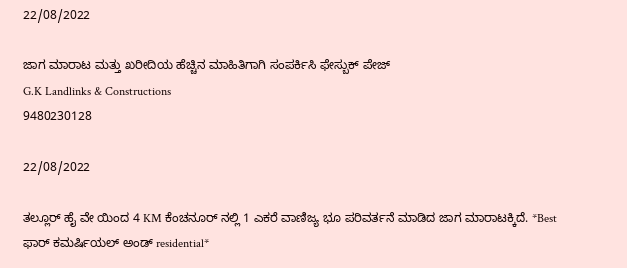22/08/2022

ಜಾಗ ಮಾರಾಟ ಮತ್ತು ಖರೀದಿಯ ಹೆಚ್ಚಿನ ಮಾಹಿತಿಗಾಗಿ ಸಂಪರ್ಕಿಸಿ ಫೇಸ್ಬುಕ್ ಪೇಜ್
G.K Landlinks & Constructions
9480230128

22/08/2022

ತಲ್ಲೂರ್ ಹೈ ವೇ ಯಿಂದ 4 KM ಕೆಂಚನೂರ್ ನಲ್ಲಿ 1 ಎಕರೆ ವಾಣಿಜ್ಯ ಭೂ ಪರಿವರ್ತನೆ ಮಾಡಿದ ಜಾಗ ಮಾರಾಟಕ್ಕಿದೆ. *Best ಫಾರ್ ಕಮರ್ಷಿಯಲ್ ಅಂಡ್ residential*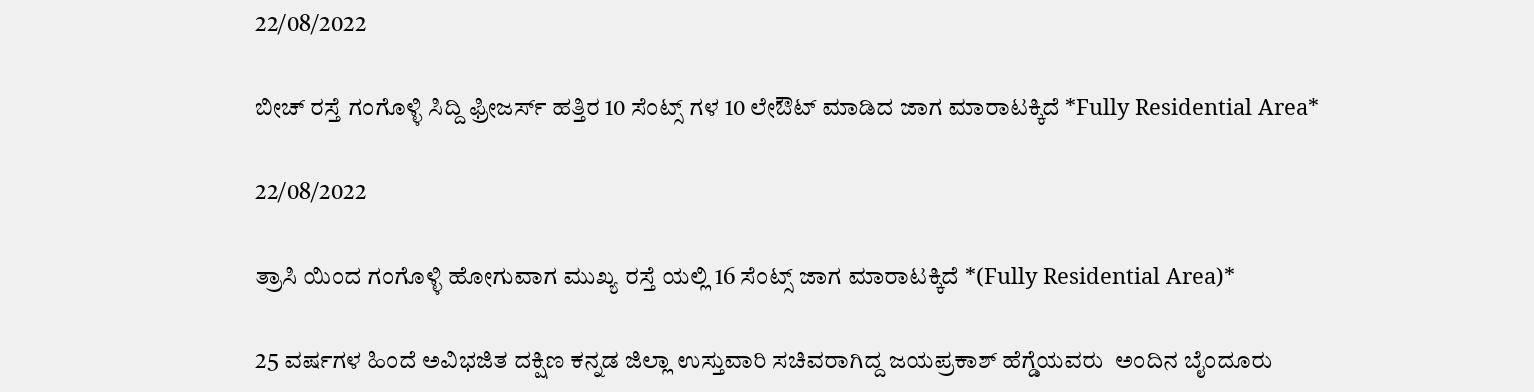22/08/2022

ಬೀಚ್ ರಸ್ತೆ ಗಂಗೊಳ್ಳಿ ಸಿದ್ದಿ ಫ್ರೀಜರ್ಸ್ ಹತ್ತಿರ 10 ಸೆಂಟ್ಸ್ ಗಳ 10 ಲೇಔಟ್ ಮಾಡಿದ ಜಾಗ ಮಾರಾಟಕ್ಕಿದೆ *Fully Residential Area*

22/08/2022

ತ್ರಾಸಿ ಯಿಂದ ಗಂಗೊಳ್ಳಿ ಹೋಗುವಾಗ ಮುಖ್ಯ ರಸ್ತೆ ಯಲ್ಲಿ 16 ಸೆಂಟ್ಸ್ ಜಾಗ ಮಾರಾಟಕ್ಕಿದೆ *(Fully Residential Area)*

25 ವರ್ಷಗಳ ಹಿಂದೆ ಅವಿಭಜಿತ ದಕ್ಷಿಣ ಕನ್ನಡ ಜಿಲ್ಲಾ ಉಸ್ತುವಾರಿ ಸಚಿವರಾಗಿದ್ದ ಜಯಪ್ರಕಾಶ್ ಹೆಗ್ಡೆಯವರು  ಅಂದಿನ ಬೈಂದೂರು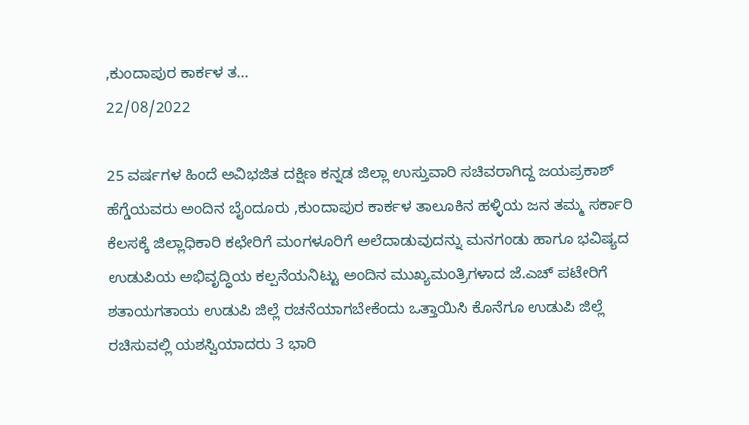,ಕುಂದಾಪುರ ಕಾರ್ಕಳ ತ...
22/08/2022

25 ವರ್ಷಗಳ ಹಿಂದೆ ಅವಿಭಜಿತ ದಕ್ಷಿಣ ಕನ್ನಡ ಜಿಲ್ಲಾ ಉಸ್ತುವಾರಿ ಸಚಿವರಾಗಿದ್ದ ಜಯಪ್ರಕಾಶ್ ಹೆಗ್ಡೆಯವರು ಅಂದಿನ ಬೈಂದೂರು ,ಕುಂದಾಪುರ ಕಾರ್ಕಳ ತಾಲೂಕಿನ ಹಳ್ಳಿಯ ಜನ ತಮ್ಮ ಸರ್ಕಾರಿ ಕೆಲಸಕ್ಕೆ ಜಿಲ್ಲಾಧಿಕಾರಿ ಕಛೇರಿಗೆ ಮಂಗಳೂರಿಗೆ ಅಲೆದಾಡುವುದನ್ನು ಮನಗಂಡು ಹಾಗೂ ಭವಿಷ್ಯದ ಉಡುಪಿಯ ಅಭಿವೃದ್ಧಿಯ ಕಲ್ಪನೆಯನಿಟ್ಟು ಅಂದಿನ ಮುಖ್ಯಮಂತ್ರಿಗಳಾದ ಜೆ.ಎಚ್ ಪಟೇರಿಗೆ ಶತಾಯಗತಾಯ ಉಡುಪಿ ಜಿಲ್ಲೆ ರಚನೆಯಾಗಬೇಕೆಂದು ಒತ್ತಾಯಿಸಿ ಕೊನೆಗೂ ಉಡುಪಿ ಜಿಲ್ಲೆ ರಚಿಸುವಲ್ಲಿ ಯಶಸ್ವಿಯಾದರು 3 ಭಾರಿ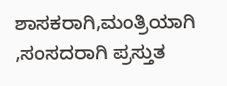ಶಾಸಕರಾಗಿ,ಮಂತ್ರಿಯಾಗಿ ,ಸಂಸದರಾಗಿ ಪ್ರಸ್ತುತ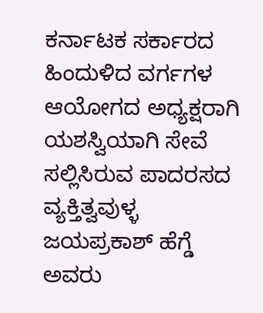ಕರ್ನಾಟಕ ಸರ್ಕಾರದ ಹಿಂದುಳಿದ ವರ್ಗಗಳ ಆಯೋಗದ ಅಧ್ಯಕ್ಷರಾಗಿ ಯಶಸ್ವಿಯಾಗಿ ಸೇವೆ ಸಲ್ಲಿಸಿರುವ ಪಾದರಸದ ವ್ಯಕ್ತಿತ್ವವುಳ್ಳ ಜಯಪ್ರಕಾಶ್ ಹೆಗ್ಡೆ ಅವರು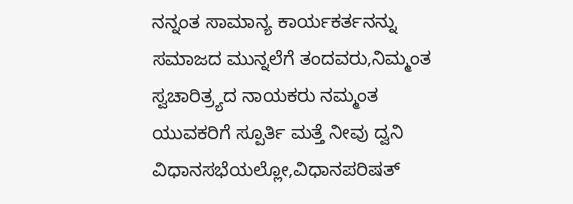ನನ್ನಂತ ಸಾಮಾನ್ಯ ಕಾರ್ಯಕರ್ತನನ್ನು ಸಮಾಜದ ಮುನ್ನಲೆಗೆ ತಂದವರು,ನಿಮ್ಮಂತ ಸ್ವಚಾರಿತ್ರ್ಯದ ನಾಯಕರು ನಮ್ಮಂತ ಯುವಕರಿಗೆ ಸ್ಪೂರ್ತಿ ಮತ್ತೆ ನೀವು ದ್ವನಿ ವಿಧಾನಸಭೆಯಲ್ಲೋ,ವಿಧಾನಪರಿಷತ್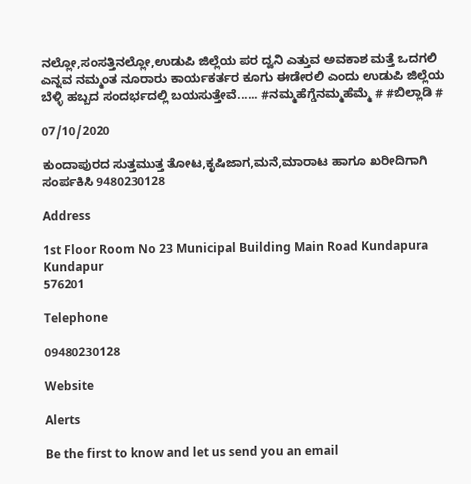ನಲ್ಲೋ,ಸಂಸತ್ತಿನಲ್ಲೋ,ಉಡುಪಿ ಜಿಲ್ಲೆಯ ಪರ ದ್ವನಿ ಎತ್ತುವ ಅವಕಾಶ ಮತ್ತೆ ಒದಗಲಿ ಎನ್ನವ ನಮ್ಮಂತ ನೂರಾರು ಕಾರ್ಯಕರ್ತರ ಕೂಗು ಈಡೇರಲಿ ಎಂದು ಉಡುಪಿ ಜಿಲ್ಲೆಯ ಬೆಳ್ಳಿ ಹಬ್ಬದ ಸಂದರ್ಭದಲ್ಲಿ ಬಯಸುತ್ತೇವೆ...... #ನಮ್ಮಹೆಗ್ಡೆನಮ್ಮಹೆಮ್ಮೆ # #ಬಿಲ್ಲಾಡಿ #

07/10/2020

ಕುಂದಾಪುರದ ಸುತ್ತಮುತ್ತ ತೋಟ,ಕೃಷಿಜಾಗ,ಮನೆ,ಮಾರಾಟ ಹಾಗೂ ಖರೀದಿಗಾಗಿ ಸಂರ್ಪಕಿಸಿ 9480230128

Address

1st Floor Room No 23 Municipal Building Main Road Kundapura
Kundapur
576201

Telephone

09480230128

Website

Alerts

Be the first to know and let us send you an email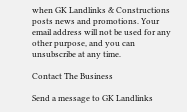when GK Landlinks & Constructions posts news and promotions. Your email address will not be used for any other purpose, and you can unsubscribe at any time.

Contact The Business

Send a message to GK Landlinks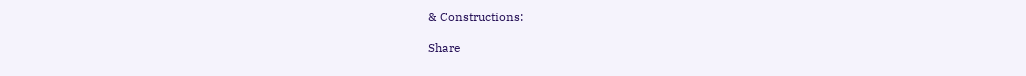& Constructions:

Share